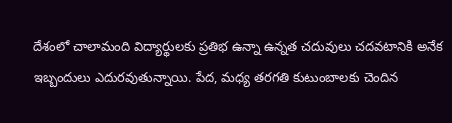దేశంలో చాలామంది విద్యార్థులకు ప్రతిభ ఉన్నా ఉన్నత చదువులు చదవటానికి అనేక ఇబ్బందులు ఎదురవుతున్నాయి. పేద, మధ్య తరగతి కుటుంబాలకు చెందిన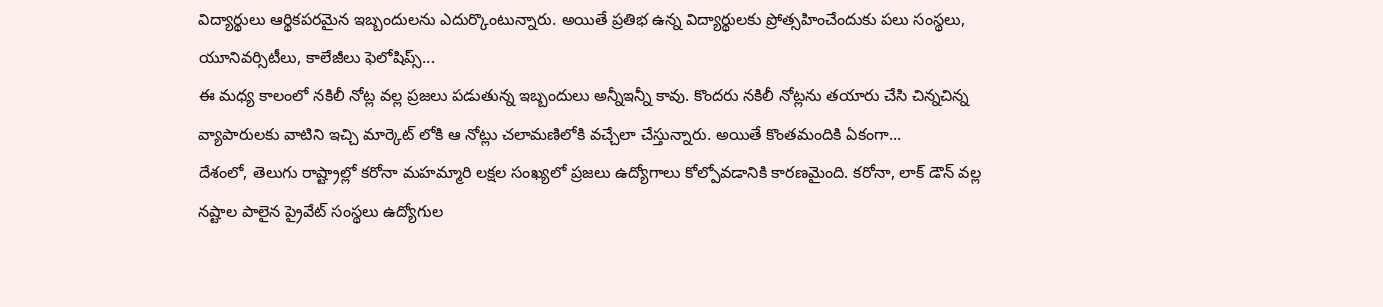విద్యార్థులు ఆర్థికపరమైన ఇబ్బందులను ఎదుర్కొంటున్నారు. అయితే ప్రతిభ ఉన్న విద్యార్థులకు ప్రోత్సహించేందుకు పలు సంస్థలు, యూనివర్సిటీలు, కాలేజీలు ఫెలోషిప్స్...
ఈ మధ్య కాలంలో నకిలీ నోట్ల వల్ల ప్రజలు పడుతున్న ఇబ్బందులు అన్నీఇన్నీ కావు. కొందరు నకిలీ నోట్లను తయారు చేసి చిన్నచిన్న వ్యాపారులకు వాటిని ఇచ్చి మార్కెట్ లోకి ఆ నోట్లు చలామణిలోకి వచ్చేలా చేస్తున్నారు. అయితే కొంతమందికి ఏకంగా...
దేశంలో, తెలుగు రాష్ట్రాల్లో కరోనా మహమ్మారి లక్షల సంఖ్యలో ప్రజలు ఉద్యోగాలు కోల్పోవడానికి కారణమైంది. కరోనా, లాక్ డౌన్ వల్ల నష్టాల పాలైన ప్రైవేట్ సంస్థలు ఉద్యోగుల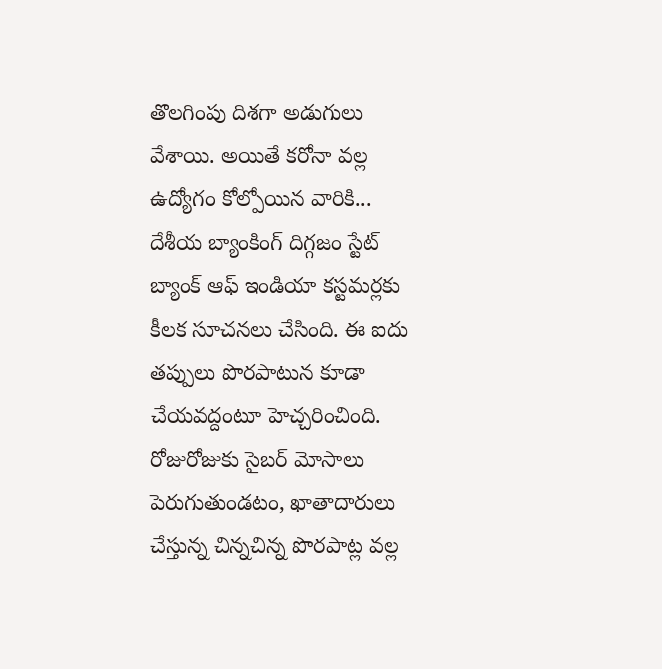తొలగింపు దిశగా అడుగులు వేశాయి. అయితే కరోనా వల్ల ఉద్యోగం కోల్పోయిన వారికి...
దేశీయ బ్యాంకింగ్ దిగ్గజం స్టేట్ బ్యాంక్ ఆఫ్ ఇండియా కస్టమర్లకు కీలక సూచనలు చేసింది. ఈ ఐదు తప్పులు పొరపాటున కూడా చేయవద్దంటూ హెచ్చరించింది. రోజురోజుకు సైబర్ మోసాలు పెరుగుతుండటం, ఖాతాదారులు చేస్తున్న చిన్నచిన్న పొరపాట్ల వల్ల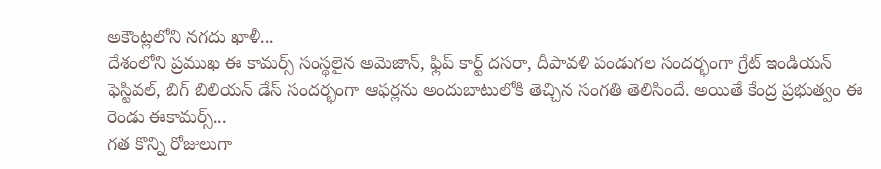అకౌంట్లలోని నగదు ఖాళీ...
దేశంలోని ప్రముఖ ఈ కామర్స్ సంస్థలైన అమెజాన్, ఫ్లిప్ కార్ట్ దసరా, దీపావళి పండుగల సందర్భంగా గ్రేట్ ఇండియన్ ఫెస్టివల్, బిగ్ బిలియన్ డేస్ సందర్భంగా ఆఫర్లను అందుబాటులోకి తెచ్చిన సంగతి తెలిసిందే. అయితే కేంద్ర ప్రభుత్వం ఈ రెండు ఈకామర్స్...
గత కొన్ని రోజులుగా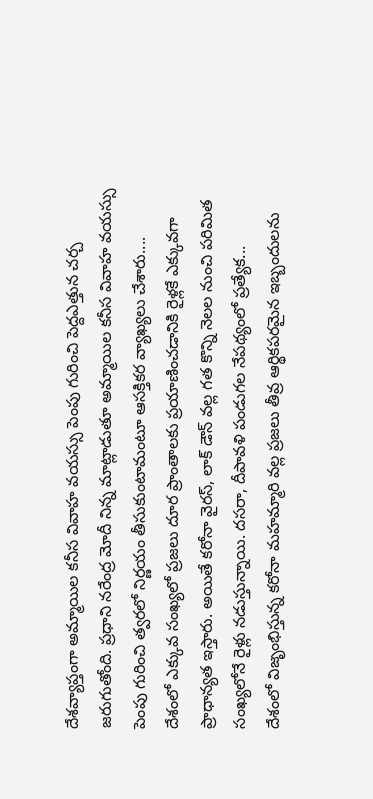దేశవ్యాప్తంగా అమ్మాయిల కనీస వివాహ వయస్సు పెంపు గురించి పెద్దఎత్తున చర్చ జరుగుతోంది. ప్రధాని నరేంద్ర మోదీ నిన్న మాట్లాడుతూ అమ్మాయిల కనీస వివాహ వయస్సు పెంపు గురించి త్వరలో నిర్ణయం తీసుకుంటామంటూ ఆసక్తికర వ్యాఖ్యలు చేశారు....
దేశంలో ఎక్కువ సంఖ్యలో ప్రజలు దూర ప్రాంతాలకు ప్రయాణించడానికి రైళ్లకే ఎక్కువగా ప్రాధాన్యత ఇస్తారు. అయితే కరోనా వైరస్, లాక్ డౌన్ వల్ల గత కొన్ని నెలల నుంచి పరిమిత సంఖ్యలోనే రైళ్లు నడుస్తున్నాయి. దసరా, దీపావళి పండుగల నేపథ్యంలో ప్రత్యేక...
దేశంలో విజృంభిస్తున్న కరోనా మహమ్మారి వల్ల ప్రజలు తీవ్ర ఆర్థికపరమైన ఇబ్బందులను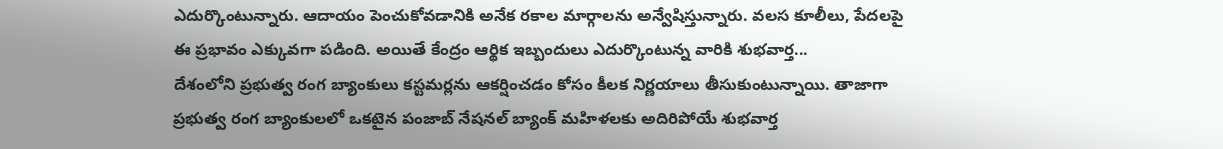ఎదుర్కొంటున్నారు. ఆదాయం పెంచుకోవడానికి అనేక రకాల మార్గాలను అన్వేషిస్తున్నారు. వలస కూలీలు, పేదలపై ఈ ప్రభావం ఎక్కువగా పడింది. అయితే కేంద్రం ఆర్థిక ఇబ్బందులు ఎదుర్కొంటున్న వారికి శుభవార్త...
దేశంలోని ప్రభుత్వ రంగ బ్యాంకులు కస్టమర్లను ఆకర్షించడం కోసం కీలక నిర్ణయాలు తీసుకుంటున్నాయి. తాజాగా ప్రభుత్వ రంగ బ్యాంకులలో ఒకటైన పంజాబ్ నేషనల్ బ్యాంక్ మహిళలకు అదిరిపోయే శుభవార్త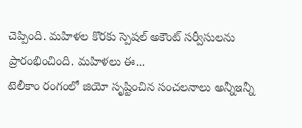చెప్పింది. మహిళల కొరకు స్పెషల్ అకౌంట్ సర్వీసులను ప్రారంభించింది. మహిళలు ఈ...
టెలీకాం రంగంలో జియో సృష్టించిన సంచలనాలు అన్నీఇన్నీ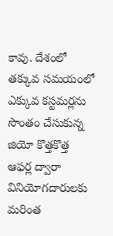కావు. దేశంలో తక్కువ సమయంలో ఎక్కువ కస్టమర్లను సొంతం చేసుకున్న జియో కొత్తకొత్త ఆఫర్ల ద్వారా వినియోగదారులకు మరింత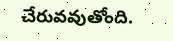చేరువవుతోంది.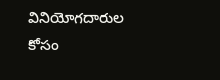వినియోగదారుల కోసం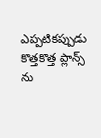ఎప్పటికప్పుడు కొత్తకొత్త ప్లాన్స్ ను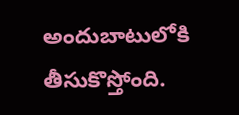అందుబాటులోకి తీసుకొస్తోంది.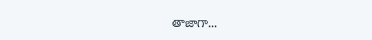తాజాగా...